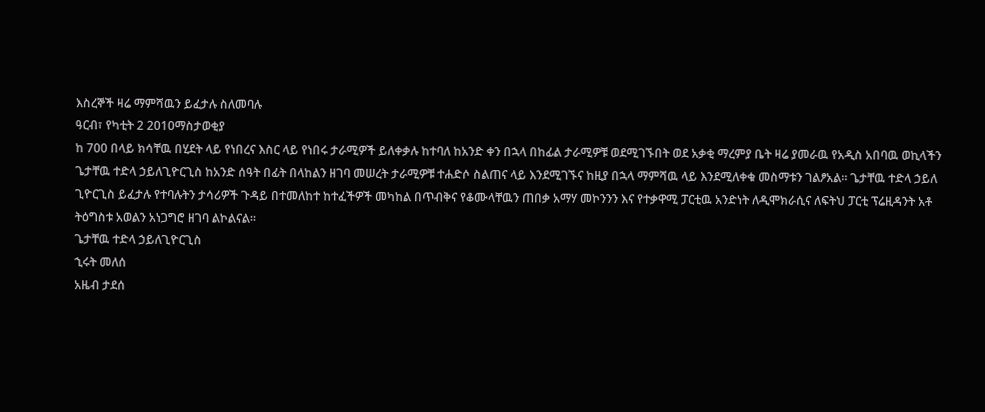እስረኞች ዛሬ ማምሻዉን ይፈታሉ ስለመባሉ
ዓርብ፣ የካቲት 2 2010ማስታወቂያ
ከ 700 በላይ ክሳቸዉ በሂደት ላይ የነበረና እስር ላይ የነበሩ ታራሚዎች ይለቀቃሉ ከተባለ ከአንድ ቀን በኋላ በከፊል ታራሚዎቹ ወደሚገኙበት ወደ አቃቂ ማረምያ ቤት ዛሬ ያመራዉ የአዲስ አበባዉ ወኪላችን ጌታቸዉ ተድላ ኃይለጊዮርጊስ ከአንድ ሰዓት በፊት በላከልን ዘገባ መሠረት ታራሚዎቹ ተሐድሶ ስልጠና ላይ እንደሚገኙና ከዚያ በኋላ ማምሻዉ ላይ እንደሚለቀቁ መስማቱን ገልፆአል። ጌታቸዉ ተድላ ኃይለ ጊዮርጊስ ይፈታሉ የተባሉትን ታሳሪዎች ጉዳይ በተመለከተ ከተፈችዎች መካከል በጥብቅና የቆሙላቸዉን ጠበቃ አማሃ መኮንንን እና የተቃዋሚ ፓርቲዉ አንድነት ለዲሞክራሲና ለፍትህ ፓርቲ ፕሬዚዳንት አቶ ትዕግስቱ አወልን አነጋግሮ ዘገባ ልኮልናል።
ጌታቸዉ ተድላ ኃይለጊዮርጊስ
ኂሩት መለሰ
አዜብ ታደሰ